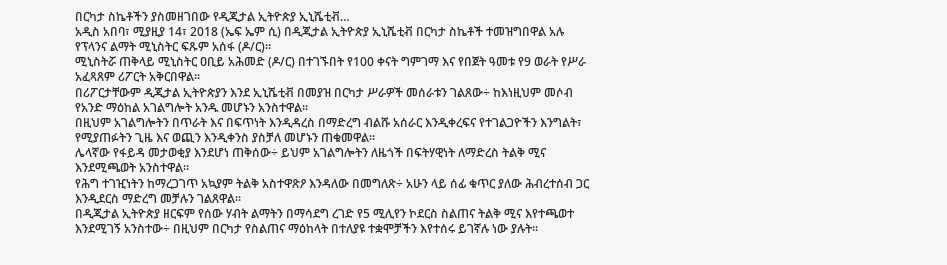በርካታ ስኬቶችን ያስመዘገበው የዲጂታል ኢትዮጵያ ኢኒሼቲቭ…
አዲስ አበባ፣ ሚያዚያ 14፣ 2018 (ኤፍ ኤም ሲ) በዲጂታል ኢትዮጵያ ኢኒሼቲቭ በርካታ ስኬቶች ተመዝግበዋል አሉ የፕላንና ልማት ሚኒስትር ፍጹም አሰፋ (ዶ/ር)።
ሚኒስትሯ ጠቅላይ ሚኒስትር ዐቢይ አሕመድ (ዶ/ር) በተገኙበት የ100 ቀናት ግምገማ እና የበጀት ዓመቱ የ9 ወራት የሥራ አፈጻጸም ሪፖርት አቅርበዋል።
በሪፖርታቸውም ዲጂታል ኢትዮጵያን እንደ ኢኒሼቲቭ በመያዝ በርካታ ሥራዎች መሰራቱን ገልጸው÷ ከእነዚህም መሶብ የአንድ ማዕከል አገልግሎት አንዱ መሆኑን አንስተዋል።
በዚህም አገልግሎትን በጥራት እና በፍጥነት እንዲዳረስ በማድረግ ብልሹ አሰራር እንዲቀረፍና የተገልጋዮችን እንግልት፣ የሚያጠፉትን ጊዜ እና ወጪን እንዲቀንስ ያስቻለ መሆኑን ጠቁመዋል።
ሌላኛው የፋይዳ መታወቂያ እንደሆነ ጠቅሰው÷ ይህም አገልግሎትን ለዜጎች በፍትሃዊነት ለማድረስ ትልቅ ሚና እንደሚጫወት አንስተዋል።
የሕግ ተገዢነትን ከማረጋገጥ አኳያም ትልቅ አስተዋጽዖ እንዳለው በመግለጽ÷ አሁን ላይ ሰፊ ቁጥር ያለው ሕብረተሰብ ጋር እንዲደርስ ማድረግ መቻሉን ገልጸዋል።
በዲጂታል ኢትዮጵያ ዘርፍም የሰው ሃብት ልማትን በማሳደግ ረገድ የ5 ሚሊየን ኮደርስ ስልጠና ትልቅ ሚና እየተጫወተ እንደሚገኝ አንስተው÷ በዚህም በርካታ የስልጠና ማዕከላት በተለያዩ ተቋሞቻችን እየተሰሩ ይገኛሉ ነው ያሉት።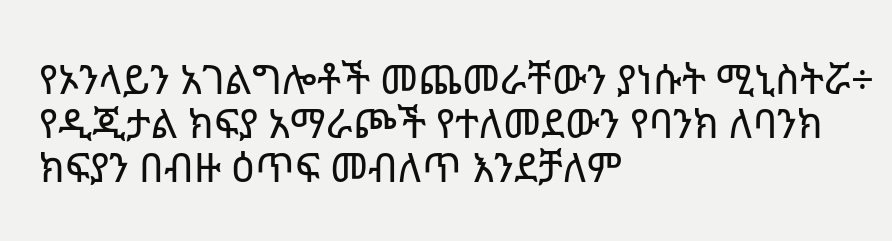የኦንላይን አገልግሎቶች መጨመራቸውን ያነሱት ሚኒስትሯ÷ የዲጂታል ክፍያ አማራጮች የተለመደውን የባንክ ለባንክ ክፍያን በብዙ ዕጥፍ መብለጥ እንደቻለም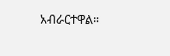አብራርተዋል።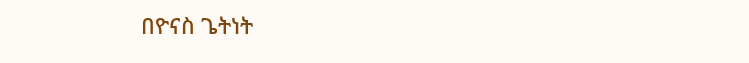በዮናስ ጌትነት